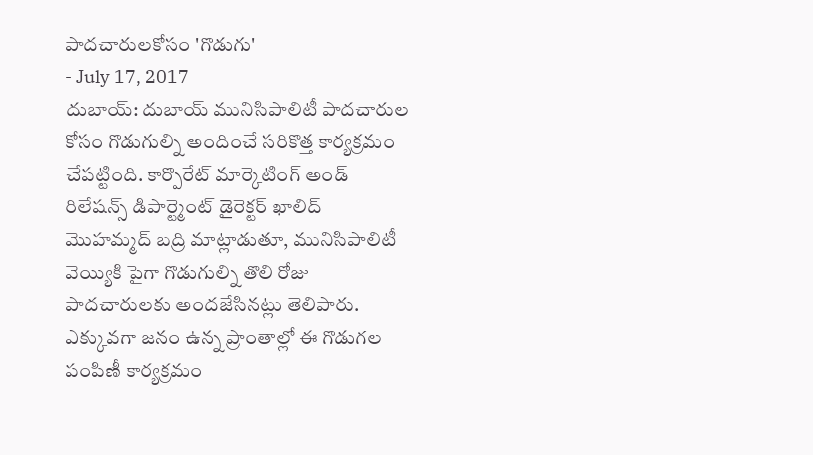పాదచారులకోసం 'గొడుగు'
- July 17, 2017
దుబాయ్: దుబాయ్ మునిసిపాలిటీ పాదచారుల కోసం గొడుగుల్ని అందించే సరికొత్త కార్యక్రమం చేపట్టింది. కార్పొరేట్ మార్కెటింగ్ అండ్ రిలేషన్స్ డిపార్ట్మెంట్ డైరెక్టర్ ఖాలిద్ మొహమ్మద్ బద్రి మాట్లాడుతూ, మునిసిపాలిటీ వెయ్యికి పైగా గొడుగుల్ని తొలి రోజు పాదచారులకు అందజేసినట్లు తెలిపారు. ఎక్కువగా జనం ఉన్న ప్రాంతాల్లో ఈ గొడుగల పంపిణీ కార్యక్రమం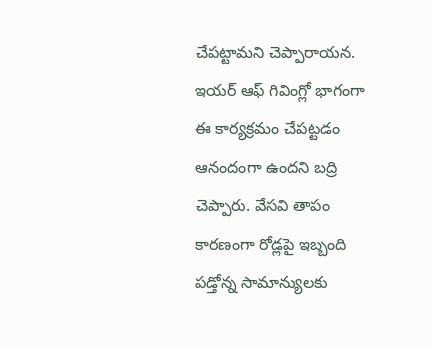చేపట్టామని చెప్పారాయన. ఇయర్ ఆఫ్ గివింగ్లో భాగంగా ఈ కార్యక్రమం చేపట్టడం ఆనందంగా ఉందని బద్రి చెప్పారు. వేసవి తాపం కారణంగా రోడ్లపై ఇబ్బంది పడ్తోన్న సామాన్యులకు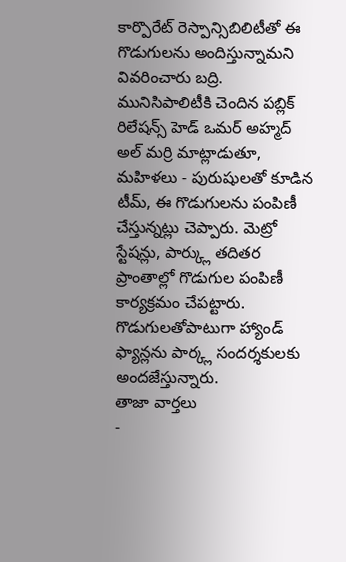కార్పొరేట్ రెస్పాన్సిబిలిటీతో ఈ గొడుగులను అందిస్తున్నామని వివరించారు బద్రి. మునిసిపాలిటీకి చెందిన పబ్లిక్ రిలేషన్స్ హెడ్ ఒమర్ అహ్మద్ అల్ మర్రి మాట్లాడుతూ, మహిళలు - పురుషులతో కూడిన టీమ్, ఈ గొడుగులను పంపిణీ చేస్తున్నట్లు చెప్పారు. మెట్రో స్టేషన్లు, పార్క్లు తదితర ప్రాంతాల్లో గొడుగుల పంపిణీ కార్యక్రమం చేపట్టారు. గొడుగులతోపాటుగా హ్యాండ్ ఫ్యాన్లను పార్క్ల సందర్శకులకు అందజేస్తున్నారు.
తాజా వార్తలు
-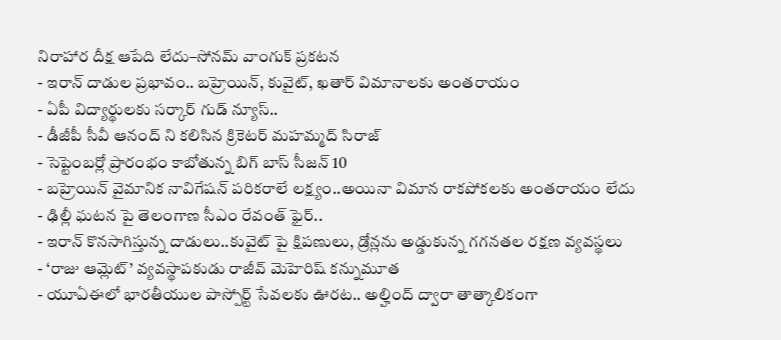నిరాహార దీక్ష ఆపేది లేదు–సోనమ్ వాంగుక్ ప్రకటన
- ఇరాన్ దాడుల ప్రభావం.. బహ్రెయిన్, కువైట్, ఖతార్ విమానాలకు అంతరాయం
- ఏపీ విద్యార్థులకు సర్కార్ గుడ్ న్యూస్..
- డీజీపీ సీవీ ఆనంద్ ని కలిసిన క్రికెటర్ మహమ్మద్ సిరాజ్
- సెప్టెంబర్లో ప్రారంభం కాబోతున్న బిగ్ బాస్ సీజన్ 10
- బహ్రెయిన్ వైమానిక నావిగేషన్ పరికరాలే లక్ష్యం..అయినా విమాన రాకపోకలకు అంతరాయం లేదు
- ఢిల్లీ ఘటన పై తెలంగాణ సీఎం రేవంత్ ఫైర్..
- ఇరాన్ కొనసాగిస్తున్న దాడులు..కువైట్ పై క్షిపణులు, డ్రోన్లను అడ్డుకున్న గగనతల రక్షణ వ్యవస్థలు
- ‘రాజు ఆమ్లెట్’ వ్యవస్థాపకుడు రాజీవ్ మెహెరిష్ కన్నుమూత
- యూఏఈలో భారతీయుల పాస్పోర్ట్ సేవలకు ఊరట.. అల్హింద్ ద్వారా తాత్కాలికంగా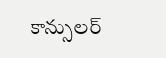కాన్సులర్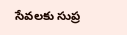సేవలకు సుప్ర